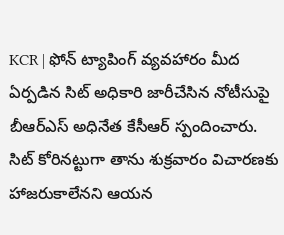KCR | ఫోన్ ట్యాపింగ్ వ్యవహారం మీద ఏర్పడిన సిట్ అధికారి జారీచేసిన నోటీసుపై బీఆర్ఎస్ అధినేత కేసీఆర్ స్పందించారు. సిట్ కోరినట్టుగా తాను శుక్రవారం విచారణకు హాజరుకాలేనని ఆయన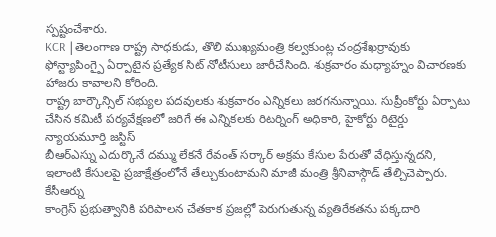స్పష్టంచేశారు.
KCR |తెలంగాణ రాష్ట్ర సాధకుడు, తొలి ముఖ్యమంత్రి కల్వకుంట్ల చంద్రశేఖర్రావుకు ఫోన్ట్యాపింగ్పై ఏర్పాటైన ప్రత్యేక సిట్ నోటీసులు జారీచేసింది. శుక్రవారం మధ్యాహ్నం విచారణకు హాజరు కావాలని కోరింది.
రాష్ట్ర బార్కౌన్సిల్ సభ్యుల పదవులకు శుక్రవారం ఎన్నికలు జరగనున్నాయి. సుప్రీంకోర్టు ఏర్పాటు చేసిన కమిటీ పర్యవేక్షణలో జరిగే ఈ ఎన్నికలకు రిటర్నింగ్ అధికారి, హైకోర్టు రిటైర్డు న్యాయమూర్తి జస్టిస్
బీఆర్ఎస్ను ఎదుర్కొనే దమ్ము లేకనే రేవంత్ సర్కార్ అక్రమ కేసుల పేరుతో వేధిస్తున్నదని, ఇలాంటి కేసులపై ప్రజాక్షేత్రంలోనే తేల్చుకుంటామని మాజీ మంత్రి శ్రీనివాస్గౌడ్ తేల్చిచెప్పారు. కేసీఆర్ను
కాంగ్రెస్ ప్రభుత్వానికి పరిపాలన చేతకాక ప్రజల్లో పెరుగుతున్న వ్యతిరేకతను పక్కదారి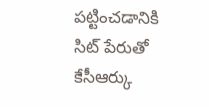పట్టించడానికి సిట్ పేరుతో కేసీఆర్కు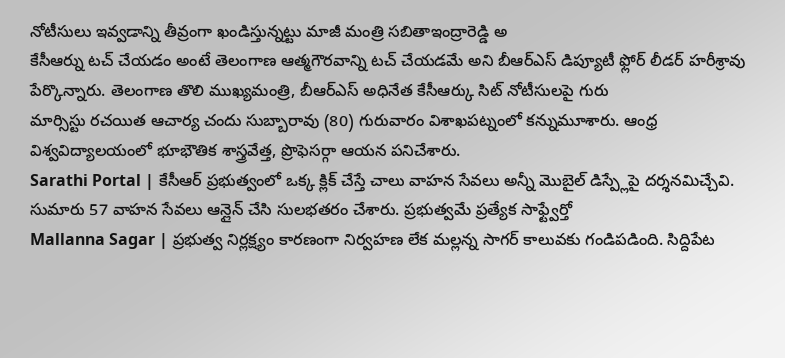నోటీసులు ఇవ్వడాన్ని తీవ్రంగా ఖండిస్తున్నట్టు మాజీ మంత్రి సబితాఇంద్రారెడ్డి అ
కేసీఆర్ను టచ్ చేయడం అంటే తెలంగాణ ఆత్మగౌరవాన్ని టచ్ చేయడమే అని బీఆర్ఎస్ డిప్యూటీ ఫ్లోర్ లీడర్ హరీశ్రావు పేర్కొన్నారు. తెలంగాణ తొలి ముఖ్యమంత్రి, బీఆర్ఎస్ అధినేత కేసీఆర్కు సిట్ నోటీసులపై గురు
మార్సిస్టు రచయిత ఆచార్య చందు సుబ్బారావు (80) గురువారం విశాఖపట్నంలో కన్నుమూశారు. ఆంధ్ర విశ్వవిద్యాలయంలో భూభౌతిక శాస్త్రవేత్త, ప్రొఫెసర్గా ఆయన పనిచేశారు.
Sarathi Portal | కేసీఆర్ ప్రభుత్వంలో ఒక్క క్లిక్ చేస్తే చాలు వాహన సేవలు అన్నీ మొబైల్ డిస్ప్లేపై దర్శనమిచ్చేవి. సుమారు 57 వాహన సేవలు ఆన్లైన్ చేసి సులభతరం చేశారు. ప్రభుత్వమే ప్రత్యేక సాఫ్ట్వేర్తో
Mallanna Sagar | ప్రభుత్వ నిర్లక్ష్యం కారణంగా నిర్వహణ లేక మల్లన్న సాగర్ కాలువకు గండిపడింది. సిద్దిపేట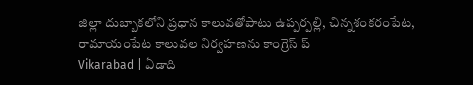జిల్లా దుబ్బాకలోని ప్రధాన కాలువతోపాటు ఉప్పర్పల్లి, చిన్నశంకరంపేట, రామాయంపేట కాలువల నిర్వహణను కాంగ్రెస్ ప్
Vikarabad | ఏడాది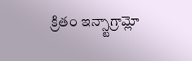క్రితం ఇన్స్టాగ్రామ్లో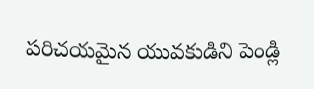పరిచయమైన యువకుడిని పెండ్లి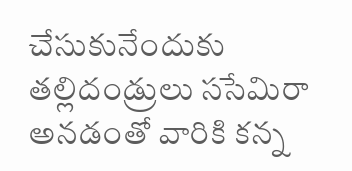చేసుకునేందుకు తల్లిదండ్రులు ససేమిరా అనడంతో వారికి కన్న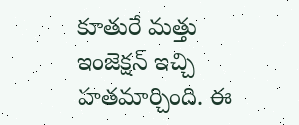కూతురే మత్తు ఇంజెక్షన్ ఇచ్చి హతమార్చింది. ఈ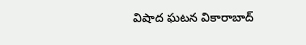విషాద ఘటన వికారాబాద్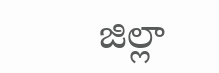జిల్లా